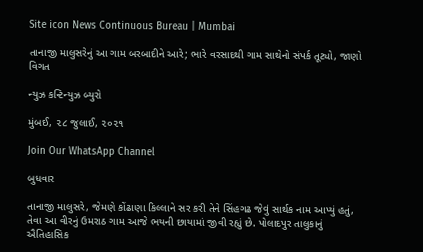Site icon News Continuous Bureau | Mumbai

તાનાજી માલુસરેનું આ ગામ બરબાદીને આરે; ભારે વરસાદથી ગામ સાથેનો સંપર્ક તૂટ્યો, જાણો વિગત

ન્યુઝ કન્ટિન્યુઝ બ્યુરો

મુંબઈ, ૨૮ જુલાઈ, ૨૦૨૧

Join Our WhatsApp Channel

બુધવાર

તાનાજી માલુસરે, જેમણે કોંઢાણા કિલ્લાને સર કરી તેને સિંહગઢ જેવું સાર્થક નામ આપ્યું હતું, તેવા આ વીરનું ઉમરાઠ ગામ આજે ભયની છાયામાં જીવી રહ્યું છે. પોલાદપુર તાલુકાનું ઐતિહાસિક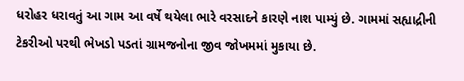ધરોહર ધરાવતું આ ગામ આ વર્ષે થયેલા ભારે વરસાદને કારણે નાશ પામ્યું છે. ગામમાં સહ્યાદ્રીની ટેકરીઓ પરથી ભેખડો પડતાં ગ્રામજનોના જીવ જોખમમાં મુકાયા છે.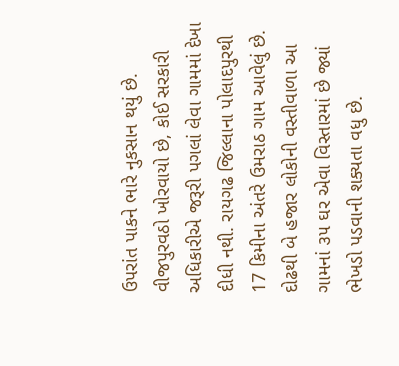ઉપરાંત પાકને ભારે નુકસાન થયું છે. વીજપુરવઠો ખોરવાયો છે, કોઈ સરકારી અધિકારીએ જરૂરી પગલાં લેવા ગામમાં દેખા દીધી નથી. રાયગઢ જિલ્લાના પોલાદપુરથી 17 કિમીના અંતરે ઉમરાઠ ગામ આવેલું છે. દોઢથી બે હજાર લોકોની વસ્તીવાળા આ ગામનાં ૩૫ ઘર એવા વિસ્તારમાં છે જ્યાં ભેખડો પડવાની શક્યતા વધુ છે.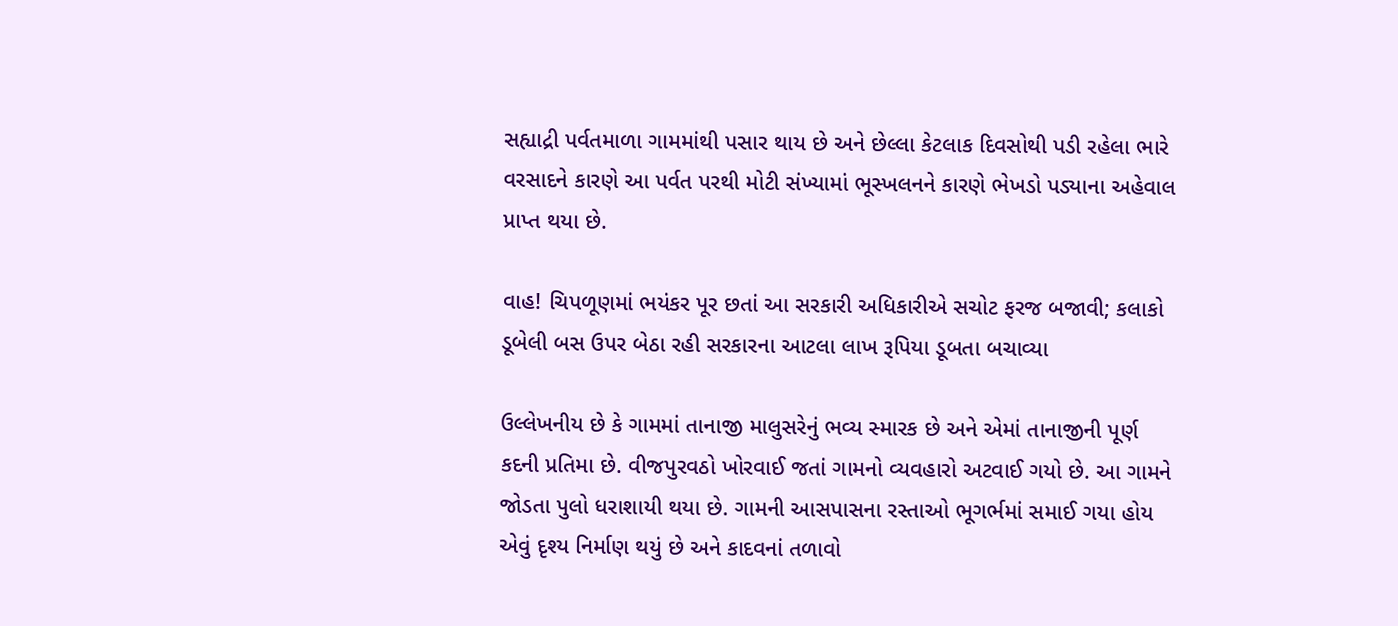સહ્યાદ્રી પર્વતમાળા ગામમાંથી પસાર થાય છે અને છેલ્લા કેટલાક દિવસોથી પડી રહેલા ભારે વરસાદને કારણે આ પર્વત પરથી મોટી સંખ્યામાં ભૂસ્ખલનને કારણે ભેખડો પડ્યાના અહેવાલ પ્રાપ્ત થયા છે.

વાહ! ચિપળૂણમાં ભયંકર પૂર છતાં આ સરકારી અધિકારીએ સચોટ ફરજ બજાવી; કલાકો ડૂબેલી બસ ઉપર બેઠા રહી સરકારના આટલા લાખ રૂપિયા ડૂબતા બચાવ્યા

ઉલ્લેખનીય છે કે ગામમાં તાનાજી માલુસરેનું ભવ્ય સ્મારક છે અને એમાં તાનાજીની પૂર્ણ કદની પ્રતિમા છે. વીજપુરવઠો ખોરવાઈ જતાં ગામનો વ્યવહારો અટવાઈ ગયો છે. આ ગામને જોડતા પુલો ધરાશાયી થયા છે. ગામની આસપાસના રસ્તાઓ ભૂગર્ભમાં સમાઈ ગયા હોય એવું દૃશ્ય નિર્માણ થયું છે અને કાદવનાં તળાવો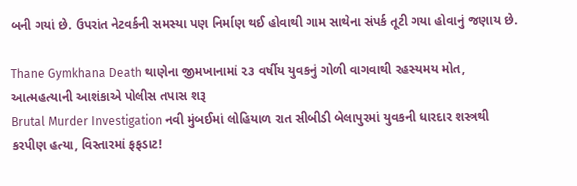બની ગયાં છે. ઉપરાંત નેટવર્કની સમસ્યા પણ નિર્માણ થઈ હોવાથી ગામ સાથેના સંપર્ક તૂટી ગયા હોવાનું જણાય છે.

Thane Gymkhana Death થાણેના જીમખાનામાં ૨૩ વર્ષીય યુવકનું ગોળી વાગવાથી રહસ્યમય મોત, આત્મહત્યાની આશંકાએ પોલીસ તપાસ શરૂ
Brutal Murder Investigation નવી મુંબઈમાં લોહિયાળ રાત સીબીડી બેલાપુરમાં યુવકની ધારદાર શસ્ત્રથી કરપીણ હત્યા, વિસ્તારમાં ફફડાટ!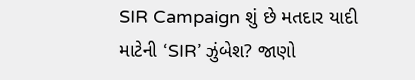SIR Campaign શું છે મતદાર યાદી માટેની ‘SIR’ ઝુંબેશ? જાણો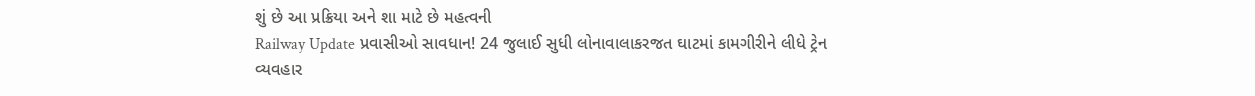શું છે આ પ્રક્રિયા અને શા માટે છે મહત્વની
Railway Update પ્રવાસીઓ સાવધાન! 24 જુલાઈ સુધી લોનાવાલાકરજત ઘાટમાં કામગીરીને લીધે ટ્રેન વ્યવહાર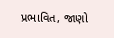પ્રભાવિત, જાણો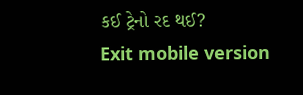કઈ ટ્રેનો રદ થઈ?
Exit mobile version